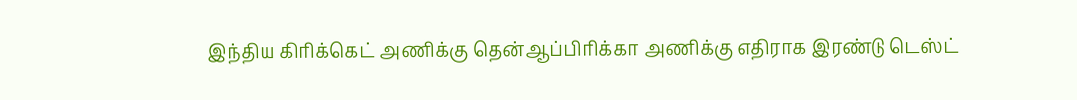இந்திய கிரிக்கெட் அணிக்கு தென்ஆப்பிரிக்கா அணிக்கு எதிராக இரண்டு டெஸ்ட்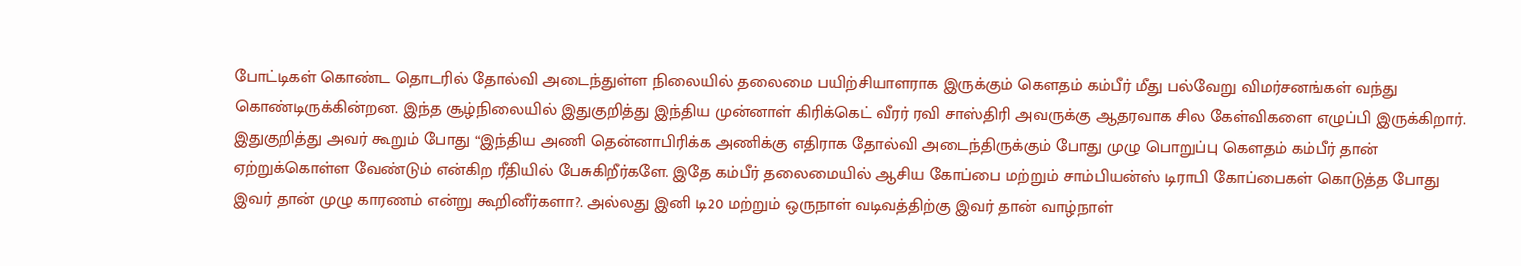போட்டிகள் கொண்ட தொடரில் தோல்வி அடைந்துள்ள நிலையில் தலைமை பயிற்சியாளராக இருக்கும் கௌதம் கம்பீர் மீது பல்வேறு விமர்சனங்கள் வந்து கொண்டிருக்கின்றன. இந்த சூழ்நிலையில் இதுகுறித்து இந்திய முன்னாள் கிரிக்கெட் வீரர் ரவி சாஸ்திரி அவருக்கு ஆதரவாக சில கேள்விகளை எழுப்பி இருக்கிறார்.
இதுகுறித்து அவர் கூறும் போது “இந்திய அணி தென்னாபிரிக்க அணிக்கு எதிராக தோல்வி அடைந்திருக்கும் போது முழு பொறுப்பு கௌதம் கம்பீர் தான் ஏற்றுக்கொள்ள வேண்டும் என்கிற ரீதியில் பேசுகிறீர்களே. இதே கம்பீர் தலைமையில் ஆசிய கோப்பை மற்றும் சாம்பியன்ஸ் டிராபி கோப்பைகள் கொடுத்த போது இவர் தான் முழு காரணம் என்று கூறினீர்களா?. அல்லது இனி டி20 மற்றும் ஒருநாள் வடிவத்திற்கு இவர் தான் வாழ்நாள்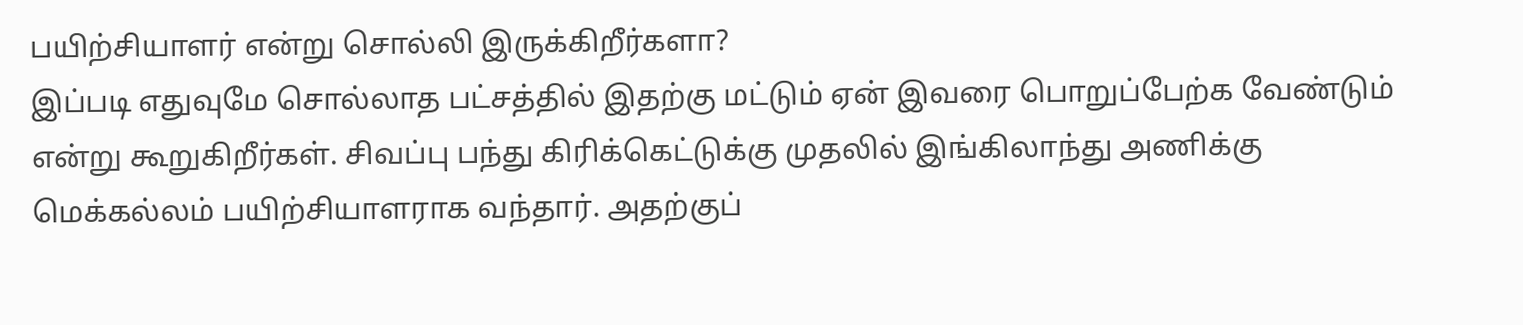பயிற்சியாளர் என்று சொல்லி இருக்கிறீர்களா?
இப்படி எதுவுமே சொல்லாத பட்சத்தில் இதற்கு மட்டும் ஏன் இவரை பொறுப்பேற்க வேண்டும் என்று கூறுகிறீர்கள். சிவப்பு பந்து கிரிக்கெட்டுக்கு முதலில் இங்கிலாந்து அணிக்கு மெக்கல்லம் பயிற்சியாளராக வந்தார். அதற்குப்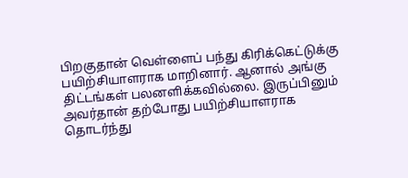பிறகுதான் வெள்ளைப் பந்து கிரிக்கெட்டுக்கு பயிற்சியாளராக மாறினார். ஆனால் அங்கு திட்டங்கள் பலனளிக்கவில்லை. இருப்பினும் அவர்தான் தற்போது பயிற்சியாளராக தொடர்ந்து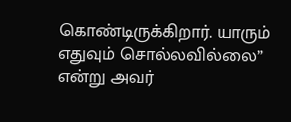கொண்டிருக்கிறார். யாரும் எதுவும் சொல்லவில்லை” என்று அவர்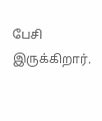பேசி இருக்கிறார்.